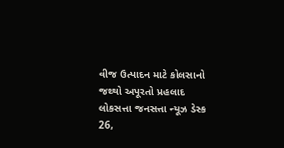વીજ ઉત્પાદન માટે કોલસાનો જથ્થો અપૂરતો પ્રહલાદ
લોકસત્તા જનસત્તા ન્યૂઝ ડેસ્ક
26,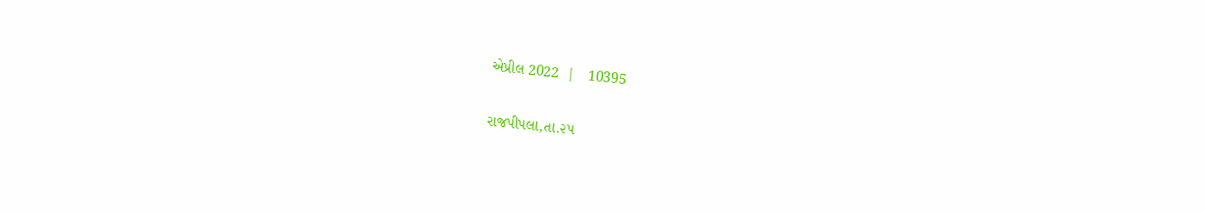એપ્રીલ 2022  |   10395

રાજપીપલા,તા.૨૫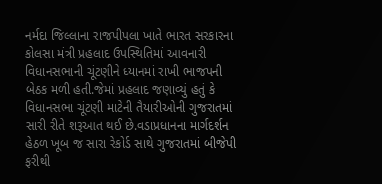નર્મદા જિલ્લાના રાજપીપલા ખાતે ભારત સરકારના કોલસા મંત્રી પ્રહલાદ ઉપસ્થિતિમાં આવનારી વિધાનસભાની ચૂંટણીને ધ્યાનમાં રાખી ભાજપની બેઠક મળી હતી.જેમાં પ્રહલાદ જણાવ્યું હતું કે વિધાનસભા ચૂંટણી માટેની તૈયારીઓની ગુજરાતમાં સારી રીતે શરૂઆત થઈ છે.વડાપ્રધાનના માર્ગદર્શન હેઠળ ખૂબ જ સારા રેકોર્ડ સાથે ગુજરાતમાં બીજેપી ફરીથી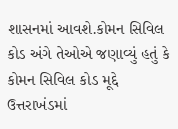શાસનમાં આવશે.કોમન સિવિલ કોડ અંગે તેઓએ જણાવ્યું હતું કે કોમન સિવિલ કોડ મૂદ્દે ઉત્તરાખંડમાં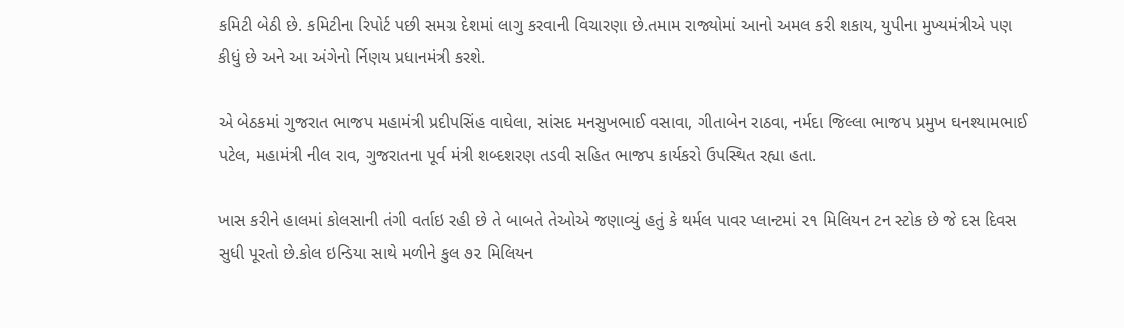કમિટી બેઠી છે. કમિટીના રિપોર્ટ પછી સમગ્ર દેશમાં લાગુ કરવાની વિચારણા છે.તમામ રાજ્યોમાં આનો અમલ કરી શકાય, યુપીના મુખ્યમંત્રીએ પણ કીધું છે અને આ અંગેનો ર્નિણય પ્રધાનમંત્રી કરશે.

એ બેઠકમાં ગુજરાત ભાજપ મહામંત્રી પ્રદીપસિંહ વાઘેલા, સાંસદ મનસુખભાઈ વસાવા, ગીતાબેન રાઠવા, નર્મદા જિલ્લા ભાજપ પ્રમુખ ઘનશ્યામભાઈ પટેલ, મહામંત્રી નીલ રાવ, ગુજરાતના પૂર્વ મંત્રી શબ્દશરણ તડવી સહિત ભાજપ કાર્યકરો ઉપસ્થિત રહ્યા હતા.

ખાસ કરીને હાલમાં કોલસાની તંગી વર્તાઇ રહી છે તે બાબતે તેઓએ જણાવ્યું હતું કે થર્મલ પાવર પ્લાન્ટમાં ૨૧ મિલિયન ટન સ્ટોક છે જે દસ દિવસ સુધી પૂરતો છે.કોલ ઇન્ડિયા સાથે મળીને કુલ ૭૨ મિલિયન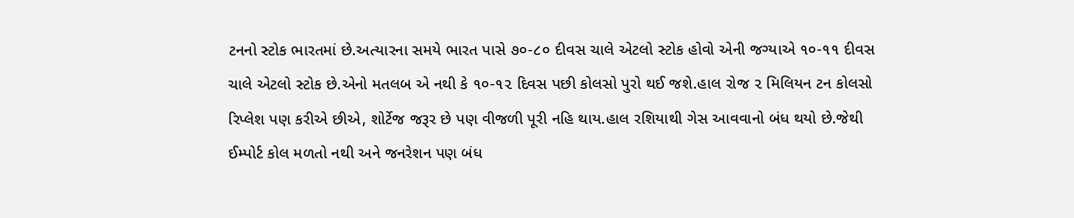ટનનો સ્ટોક ભારતમાં છે.અત્યારના સમયે ભારત પાસે ૭૦-૮૦ દીવસ ચાલે એટલો સ્ટોક હોવો એની જગ્યાએ ૧૦-૧૧ દીવસ ચાલે એટલો સ્ટોક છે.એનો મતલબ એ નથી કે ૧૦-૧૨ દિવસ પછી કોલસો પુરો થઈ જશે.હાલ રોજ ૨ મિલિયન ટન કોલસો રિપ્લેશ પણ કરીએ છીએ, શોર્ટેજ જરૂર છે પણ વીજળી પૂરી નહિ થાય.હાલ રશિયાથી ગેસ આવવાનો બંધ થયો છે.જેથી ઈમ્પોર્ટ કોલ મળતો નથી અને જનરેશન પણ બંધ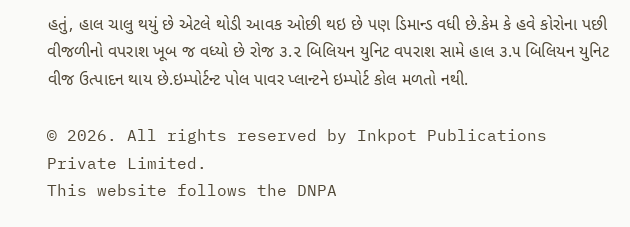હતું, હાલ ચાલુ થયું છે એટલે થોડી આવક ઓછી થઇ છે પણ ડિમાન્ડ વધી છે.કેમ કે હવે કોરોના પછી વીજળીનો વપરાશ ખૂબ જ વધ્યો છે રોજ ૩.૨ બિલિયન યુનિટ વપરાશ સામે હાલ ૩.૫ બિલિયન યુનિટ વીજ ઉત્પાદન થાય છે.ઇમ્પોર્ટન્ટ પોલ પાવર પ્લાન્ટને ઇમ્પોર્ટ કોલ મળતો નથી.

© 2026. All rights reserved by Inkpot Publications Private Limited.
This website follows the DNPA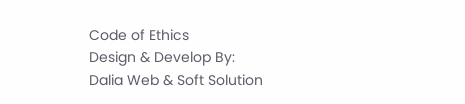Code of Ethics
Design & Develop By:
Dalia Web & Soft Solution